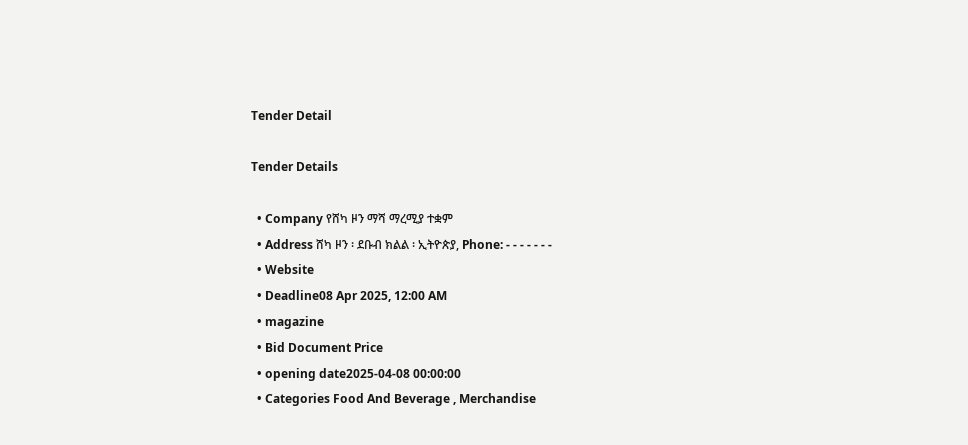Tender Detail

Tender Details

  • Company የሸካ ዞን ማሻ ማረሚያ ተቋም
  • Address ሸካ ዞን ፡ ደቡብ ክልል ፡ ኢትዮጵያ, Phone: - - - - - - -
  • Website
  • Deadline08 Apr 2025, 12:00 AM
  • magazine
  • Bid Document Price
  • opening date2025-04-08 00:00:00
  • Categories Food And Beverage , Merchandise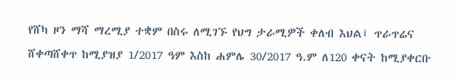የሸካ ዞን ማሻ ማረሚያ ተቋም በስሩ ለሚገኙ የህግ ታራሚዎች ቀለብ እህል፤ ጥራጥሬና ሸቀጣሸቀጥ ከሚያዝያ 1/2017 ዓም እስከ ሐምሌ 30/2017 ዓ.ም ለ120 ቀናት ከሚያቀርቡ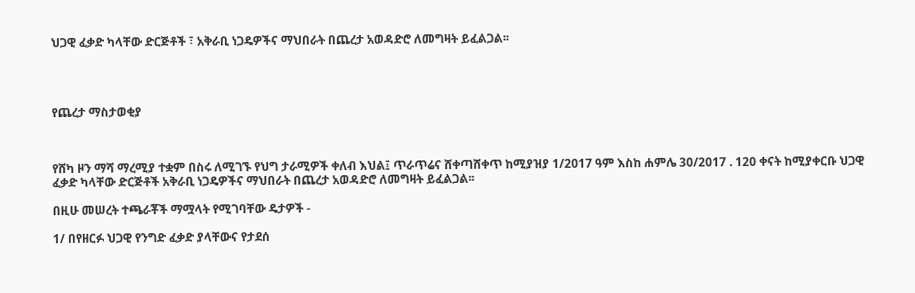ህጋዊ ፈቃድ ካላቸው ድርጅቶች ፣ አቅራቢ ነጋዴዎችና ማህበራት በጨረታ አወዳድሮ ለመግዛት ይፈልጋል፡፡




የጨረታ ማስታወቂያ



የሸካ ዞን ማሻ ማረሚያ ተቋም በስሩ ለሚገኙ የህግ ታራሚዎች ቀለብ እህል፤ ጥራጥሬና ሸቀጣሸቀጥ ከሚያዝያ 1/2017 ዓም እስከ ሐምሌ 30/2017 . 120 ቀናት ከሚያቀርቡ ህጋዊ ፈቃድ ካላቸው ድርጅቶች አቅራቢ ነጋዴዎችና ማህበራት በጨረታ አወዳድሮ ለመግዛት ይፈልጋል፡፡

በዚሁ መሠረት ተጫራቾች ማሟላት የሚገባቸው ዴታዎች -

1/ በየዘርፉ ህጋዊ የንግድ ፈቃድ ያላቸውና የታደሰ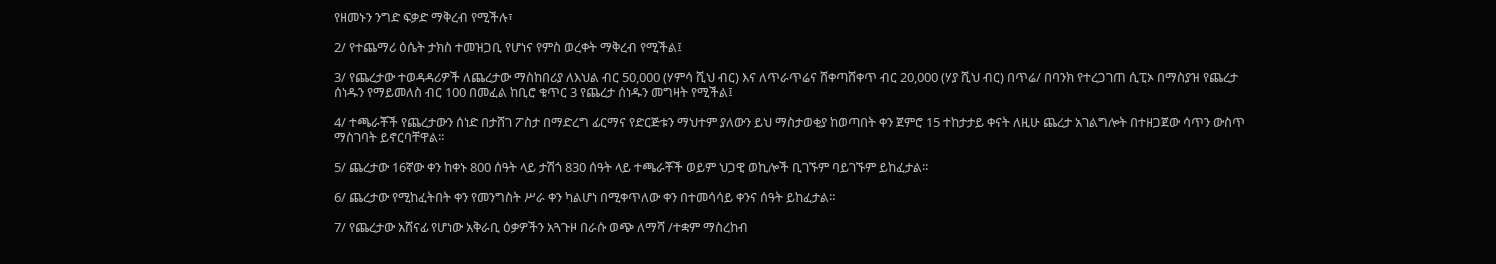የዘመኑን ንግድ ፍቃድ ማቅረብ የሚችሉ፣

2/ የተጨማሪ ዕሴት ታክስ ተመዝጋቢ የሆነና የምስ ወረቀት ማቅረብ የሚችል፤

3/ የጨረታው ተወዳዳሪዎች ለጨረታው ማስከበሪያ ለእህል ብር 50,000 (ሃምሳ ሺህ ብር) እና ለጥራጥሬና ሸቀጣሸቀጥ ብር 20,000 (ሃያ ሺህ ብር) በጥሬ/ በባንክ የተረጋገጠ ሲፒኦ በማስያዝ የጨረታ ሰነዱን የማይመለስ ብር 100 በመፈል ከቢሮ ቁጥር 3 የጨረታ ሰነዱን መግዛት የሚችል፤

4/ ተጫራቾች የጨረታውን ሰነድ በታሸገ ፖስታ በማድረግ ፊርማና የድርጅቱን ማህተም ያለውን ይህ ማስታወቂያ ከወጣበት ቀን ጀምሮ 15 ተከታታይ ቀናት ለዚሁ ጨረታ አገልግሎት በተዘጋጀው ሳጥን ውስጥ ማስገባት ይኖርባቸዋል፡፡

5/ ጨረታው 16ኛው ቀን ከቀኑ 800 ሰዓት ላይ ታሽጎ 830 ሰዓት ላይ ተጫራቾች ወይም ህጋዊ ወኪሎች ቢገኙም ባይገኙም ይከፈታል፡፡

6/ ጨረታው የሚከፈትበት ቀን የመንግስት ሥራ ቀን ካልሆነ በሚቀጥለው ቀን በተመሳሳይ ቀንና ሰዓት ይከፈታል።

7/ የጨረታው አሸናፊ የሆነው አቅራቢ ዕቃዎችን አጓጉዞ በራሱ ወጭ ለማሻ /ተቋም ማስረከብ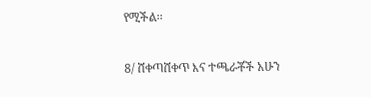የሚችል፡፡

8/ ሸቀጣሸቀጥ እና ተጫራቾች አሁን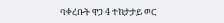ባቀረቡት ዋጋ 4 ተከታታይ ወር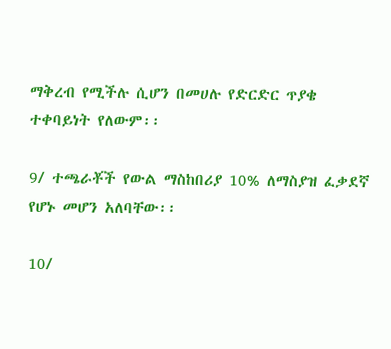ማቅረብ የሚችሉ ሲሆን በመሀሉ የድርድር ጥያቄ ተቀባይነት የለውም፡፡

9/ ተጫራቾች የውል ማስከበሪያ 10% ለማስያዝ ፈቃደኛ የሆኑ መሆን አለባቸው፡፡

10/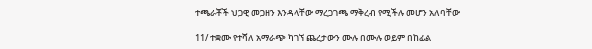ተጫራቾች ህጋዊ መጋዘን እንዳላቸው ማረጋገጫ ማቅረብ የሚችሉ መሆን አለባቸው

11/ ተቋሙ የተሻለ አማራጭ ካገኘ ጨረታውን ሙሉ በሙሉ ወይም በከፊል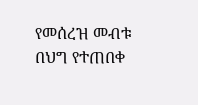የመሰረዝ መብቱ በህግ የተጠበቀ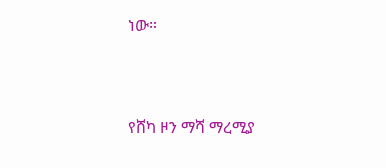ነው።



የሸካ ዞን ማሻ ማረሚያ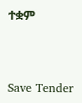ተቋም



Save Tender